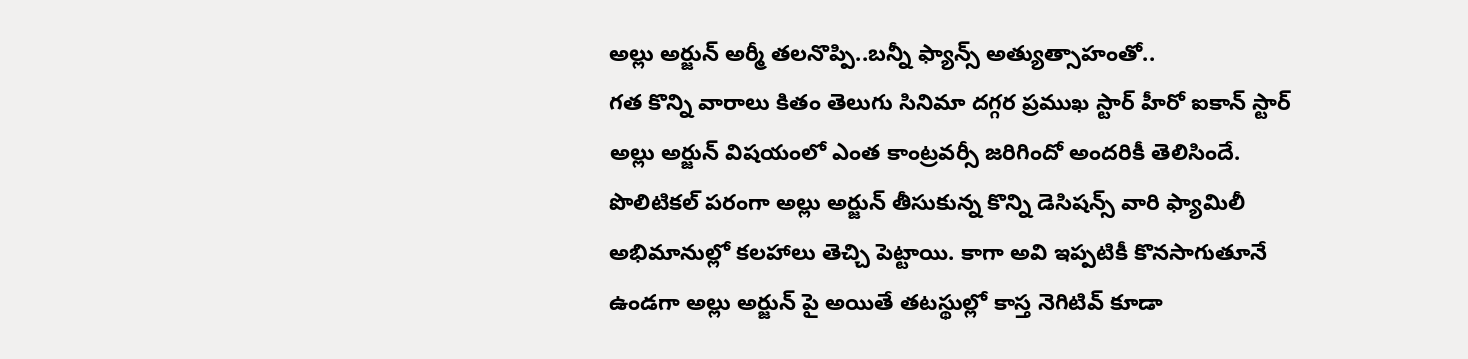అల్లు అర్జున్ అర్మీ తలనొప్పి..బన్నీ ఫ్యాన్స్ అత్యుత్సాహంతో..
గత కొన్ని వారాలు కితం తెలుగు సినిమా దగ్గర ప్రముఖ స్టార్ హీరో ఐకాన్ స్టార్ అల్లు అర్జున్ విషయంలో ఎంత కాంట్రవర్సీ జరిగిందో అందరికీ తెలిసిందే. పొలిటికల్ పరంగా అల్లు అర్జున్ తీసుకున్న కొన్ని డెసిషన్స్ వారి ఫ్యామిలీ అభిమానుల్లో కలహాలు తెచ్చి పెట్టాయి. కాగా అవి ఇప్పటికీ కొనసాగుతూనే ఉండగా అల్లు అర్జున్ పై అయితే తటస్థుల్లో కాస్త నెగిటివ్ కూడా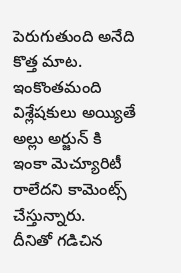పెరుగుతుంది అనేది కొత్త మాట. ఇంకొంతమంది విశ్లేషకులు అయ్యితే అల్లు అర్జున్ కి ఇంకా మెచ్యూరిటీ రాలేదని కామెంట్స్ చేస్తున్నారు.
దీనితో గడిచిన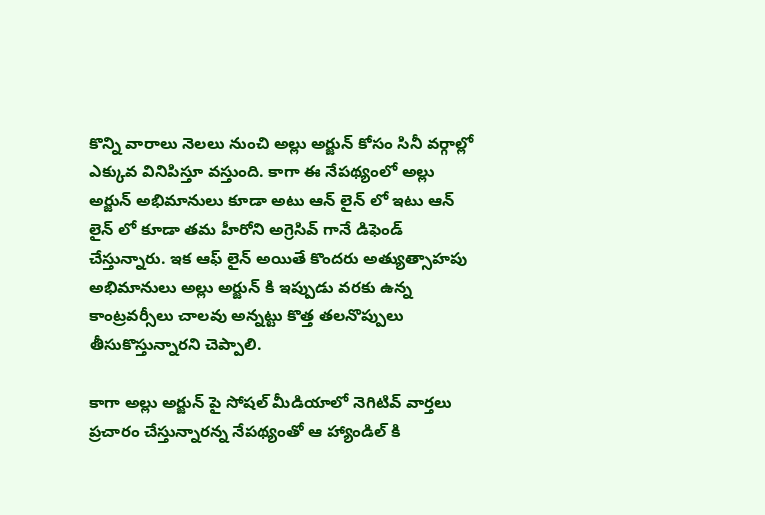కొన్ని వారాలు నెలలు నుంచి అల్లు అర్జున్ కోసం సినీ వర్గాల్లో ఎక్కువ వినిపిస్తూ వస్తుంది. కాగా ఈ నేపథ్యంలో అల్లు అర్జున్ అభిమానులు కూడా అటు ఆన్ లైన్ లో ఇటు ఆన్ లైన్ లో కూడా తమ హీరోని అగ్రెసివ్ గానే డిఫెండ్ చేస్తున్నారు. ఇక ఆఫ్ లైన్ అయితే కొందరు అత్యుత్సాహపు అభిమానులు అల్లు అర్జున్ కి ఇప్పుడు వరకు ఉన్న కాంట్రవర్సీలు చాలవు అన్నట్టు కొత్త తలనొప్పులు తీసుకొస్తున్నారని చెప్పాలి.

కాగా అల్లు అర్జున్ పై సోషల్ మీడియాలో నెగిటివ్ వార్తలు ప్రచారం చేస్తున్నారన్న నేపథ్యంతో ఆ హ్యాండిల్ కి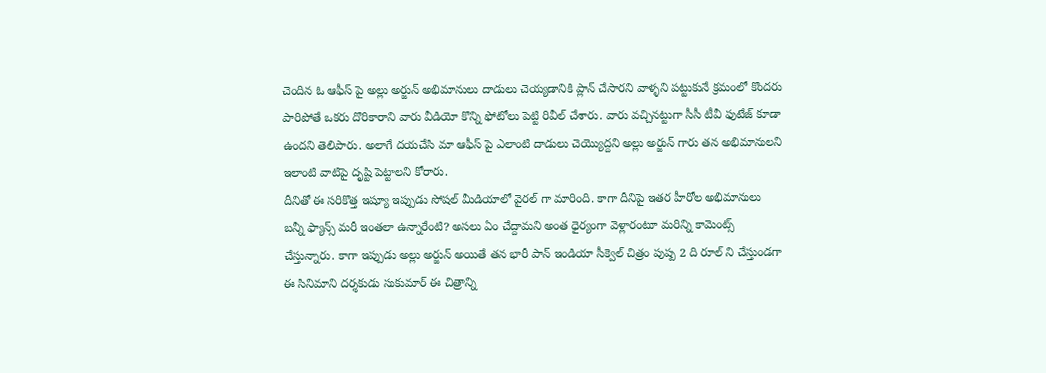చెందిన ఓ ఆఫీస్ పై అల్లు అర్జున్ అభిమానులు దాడులు చెయ్యడానికి ప్లాన్ చేసారని వాళ్ళని పట్టుకునే క్రమంలో కొందరు పారిపోతే ఒకరు దొరికారాని వారు వీడియో కొన్ని ఫోటోలు పెట్టి రివీల్ చేశారు. వారు వచ్చినట్టుగా సీసీ టీవీ ఫుటేజ్ కూడా ఉందని తెలిపారు. అలాగే దయచేసి మా ఆఫీస్ పై ఎలాంటి దాడులు చెయ్యొద్దని అల్లు అర్జున్ గారు తన అభిమానులని ఇలాంటి వాటిపై దృష్టి పెట్టాలని కోరారు.
దీనితో ఈ సరికొత్త ఇష్యూ ఇప్పుడు సోషల్ మీడియాలో వైరల్ గా మారింది. కాగా దీనిపై ఇతర హీరోల అభిమానులు బన్నీ ఫ్యాన్స్ మరీ ఇంతలా ఉన్నారేంటి? అసలు ఏం చేద్దామని అంత ధైర్యంగా వెళ్లారంటూ మరిన్ని కామెంట్స్ చేస్తున్నారు. కాగా ఇప్పుడు అల్లు అర్జున్ అయితే తన భారీ పాన్ ఇండియా సీక్వెల్ చిత్రం పుష్ప 2 ది రూల్ ని చేస్తుండగా ఈ సినిమాని దర్శకుడు సుకుమార్ ఈ చిత్రాన్ని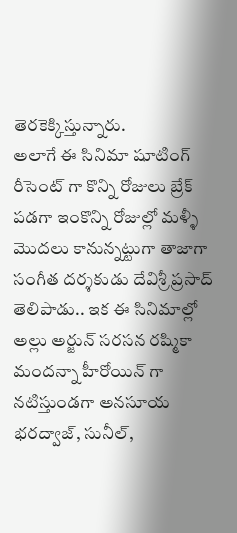తెరకెక్కిస్తున్నారు.
అలాగే ఈ సినిమా షూటింగ్ రీసెంట్ గా కొన్ని రోజులు బ్రేక్ పడగా ఇంకొన్ని రోజుల్లో మళ్ళీ మొదలు కానున్నట్టుగా తాజాగా సంగీత దర్శకుడు దేవిశ్రీ ప్రసాద్ తెలిపాడు.. ఇక ఈ సినిమాల్లో అల్లు అర్జున్ సరసన రష్మికా మందన్నా హీరోయిన్ గా నటిస్తుండగా అనసూయ భరద్వాజ్, సునీల్,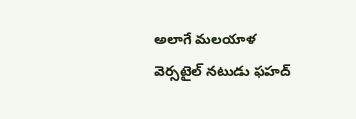అలాగే మలయాళ వెర్సటైల్ నటుడు ఫహద్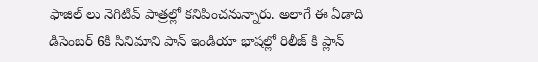ఫాజిల్ లు నెగిటివ్ పాత్రల్లో కనిపించనున్నారు. అలాగే ఈ ఏడాది డిసెంబర్ 6కి సినిమాని పాన్ ఇండియా భాషల్లో రిలీజ్ కి ప్లాన్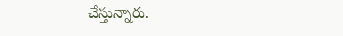చేస్తున్నారు.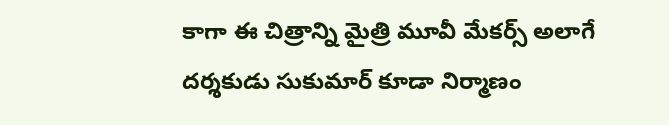కాగా ఈ చిత్రాన్ని మైత్రి మూవీ మేకర్స్ అలాగే దర్శకుడు సుకుమార్ కూడా నిర్మాణం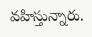వహిస్తున్నారు.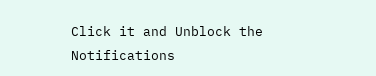Click it and Unblock the Notifications